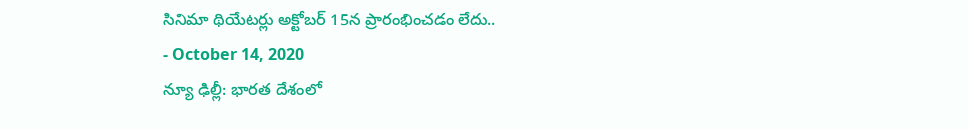సినిమా థియేటర్లు అక్టోబర్ 15న ప్రారంభించడం లేదు..
- October 14, 2020
న్యూ ఢిల్లీ: భారత దేశంలో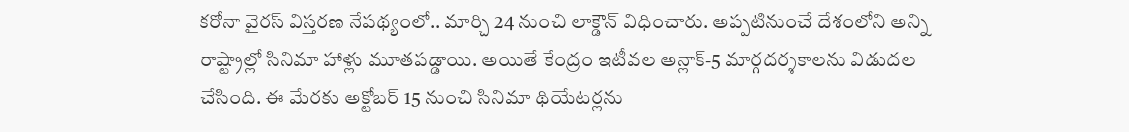కరోనా వైరస్ విస్తరణ నేపథ్యంలో.. మార్చి 24 నుంచి లాక్డౌన్ విధించారు. అప్పటినుంచే దేశంలోని అన్ని రాష్ట్రాల్లో సినిమా హాళ్లు మూతపడ్డాయి. అయితే కేంద్రం ఇటీవల అన్లాక్-5 మార్గదర్శకాలను విడుదల చేసింది. ఈ మేరకు అక్టోబర్ 15 నుంచి సినిమా థియేటర్లను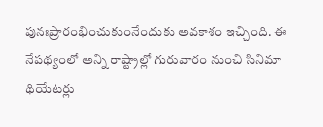పునఃప్రారంభించుకుంనేందుకు అవకాశం ఇచ్చింది. ఈ నేపథ్యంలో అన్ని రాష్ట్రాల్లో గురువారం నుంచి సినిమా థియేటర్లు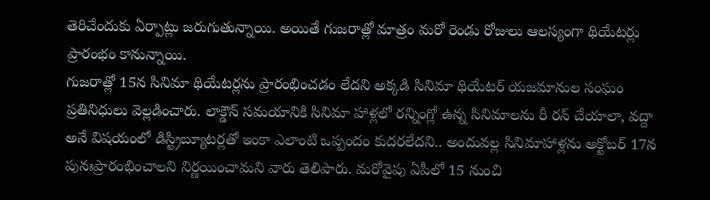తెరిచేందుకు ఏర్పాట్లు జరుగుతున్నాయి. అయితే గుజరాత్లో మాత్రం మరో రెండు రోజులు ఆలస్యంగా థియేటర్లు ప్రారంభం కానున్నాయి.
గుజరాత్లో 15న సినిమా థియేటర్లను ప్రారంభించడం లేదని అక్కడి సినిమా థియేటర్ యజమానుల సంఘం ప్రతినిధులు వెల్లడించారు. లాక్డౌన్ సమయానికి సినిమా హాళ్లలో రన్నింగ్లో ఉన్న సినిమాలను రీ రన్ చేయాలా, వద్దా అనే విషయంలో డిస్ట్రిబ్యూటర్లతో ఇంకా ఎలాంటి ఒప్పందం కుదరలేదని.. అందువల్ల సినిమాహాళ్లను అక్టోబర్ 17న పునఃప్రారంభించాలని నిర్ణయించామని వారు తెలిపారు. మరోవైపు ఏపీలో 15 నుంచి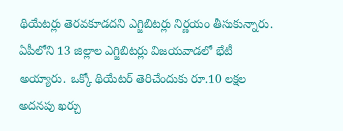థియేటర్లు తెరవకూడదని ఎగ్జిబిటర్లు నిర్ణయం తీసుకున్నారు. ఏపీలోని 13 జిల్లాల ఎగ్జిబిటర్లు విజయవాడలో భేటీ అయ్యారు. ఒక్కో థియేటర్ తెరిచేందుకు రూ.10 లక్షల అదనపు ఖర్చు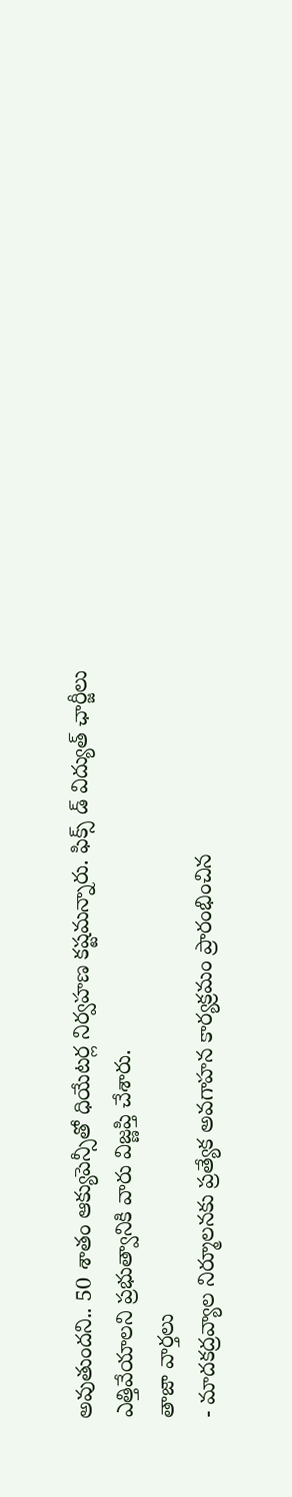అవుతుందని.. 50 శాతం ఆక్యుపెన్సీతో ధియేటర్ల నిర్వహణ కష్టమన్నారు. ఫిక్స్ డ్ విద్యుత్ ఛార్జీలు ఎత్తివేయాలని ప్రభుత్వానికి వారు విజ్ణప్తి చేశారు.
తాజా వార్తలు
- మాదకద్రవ్యాల నిర్మూలనకు ప్రత్యేక అవగాహన కార్యక్రమం ప్రారంభించిన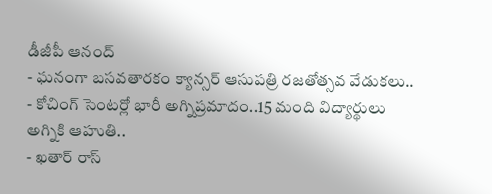డీజీపీ ఆనంద్
- ఘనంగా బసవతారకం క్యాన్సర్ ఆసుపత్రి రజతోత్సవ వేడుకలు..
- కోచింగ్ సెంటర్లో భారీ అగ్నిప్రమాదం..15 మంది విద్యార్థులు అగ్నికి ఆహుతి..
- ఖతార్ రాస్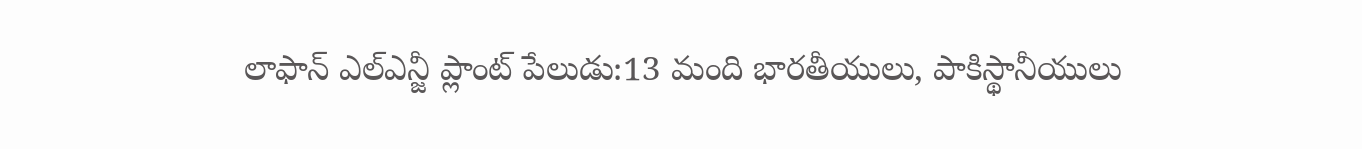లాఫాన్ ఎల్ఎన్జీ ప్లాంట్ పేలుడు:13 మంది భారతీయులు, పాకిస్థానీయులు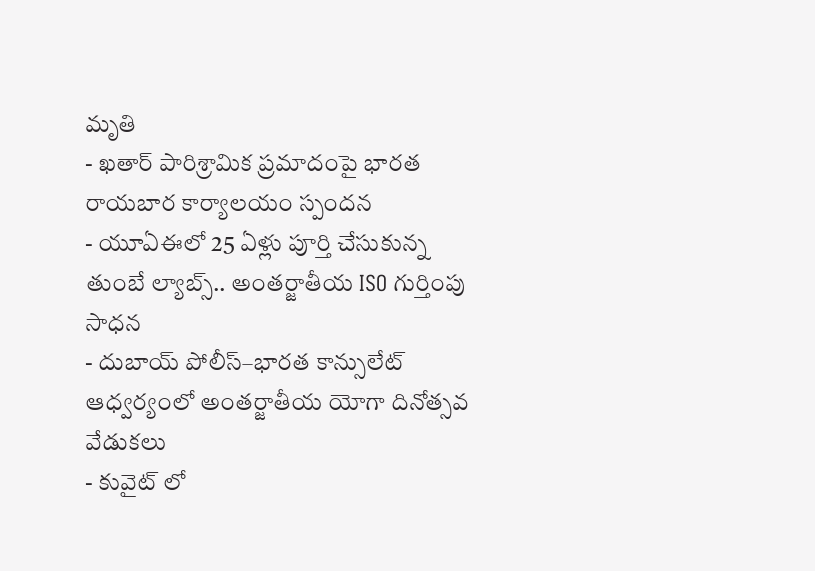మృతి
- ఖతార్ పారిశ్రామిక ప్రమాదంపై భారత రాయబార కార్యాలయం స్పందన
- యూఏఈలో 25 ఏళ్లు పూర్తి చేసుకున్న తుంబే ల్యాబ్స్.. అంతర్జాతీయ ISO గుర్తింపు సాధన
- దుబాయ్ పోలీస్–భారత కాన్సులేట్ ఆధ్వర్యంలో అంతర్జాతీయ యోగా దినోత్సవ వేడుకలు
- కువైట్ లో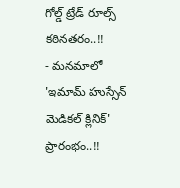గోల్డ్ ట్రేడ్ రూల్స్ కఠినతరం..!!
- మనమాలో 'ఇమామ్ హుస్సేన్ మెడికల్ క్లినిక్' ప్రారంభం..!!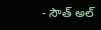- సౌత్ అల్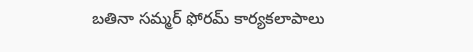బతినా సమ్మర్ ఫోరమ్ కార్యకలాపాలు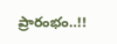ప్రారంభం..!!